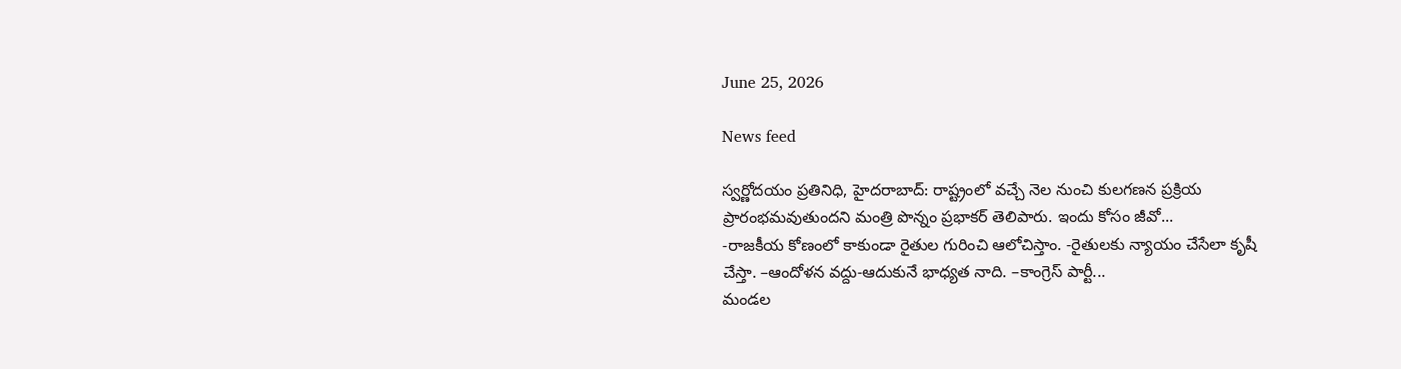June 25, 2026

News feed

స్వర్ణోదయం ప్రతినిధి, హైదరాబాద్: రాష్ట్రంలో వచ్చే నెల నుంచి కులగణన ప్రక్రియ ప్రారంభమవుతుందని మంత్రి పొన్నం ప్రభాకర్ తెలిపారు. ఇందు కోసం జీవో...
-రాజకీయ కోణంలో కాకుండా రైతుల గురించి ఆలోచిస్తాం. -రైతులకు న్యాయం చేసేలా కృషీ చేస్తా. –ఆందోళన వద్దు-ఆదుకునే భాధ్యత నాది. –కాంగ్రెస్ పార్టీ...
మండల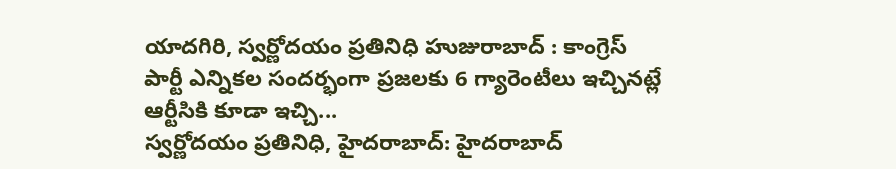యాదగిరి, స్వర్ణోదయం ప్రతినిధి హుజురాబాద్ : కాంగ్రెస్ పార్టీ ఎన్నికల సందర్భంగా ప్రజలకు 6 గ్యారెంటీలు ఇచ్చినట్లే ఆర్టీసికి కూడా ఇచ్చి...
స్వర్ణోదయం ప్రతినిధి, హైదరాబాద్: హైదరాబాద్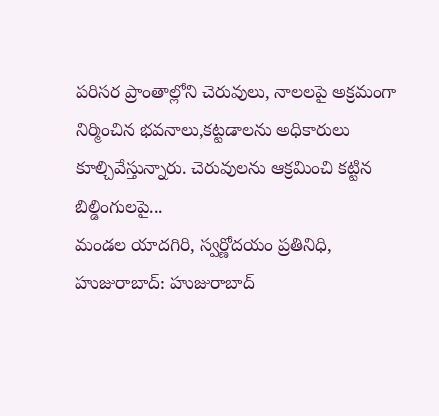పరిసర ప్రాంతాల్లోని చెరువులు, నాలలపై అక్రమంగా నిర్మించిన భవనాలు,కట్టడాలను అధికారులు కూల్చివేస్తున్నారు. చెరువులను ఆక్రమించి కట్టిన బిల్డింగులపై...
మండల యాదగిరి, స్వర్ణోదయం ప్రతినిధి, హుజురాబాద్: హుజురాబాద్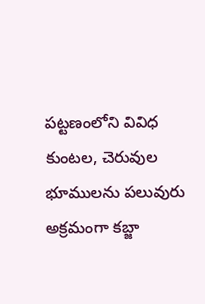పట్టణంలోని వివిధ కుంటల, చెరువుల భూములను పలువురు అక్రమంగా కబ్జా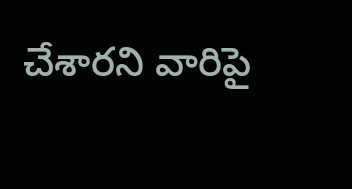చేశారని వారిపై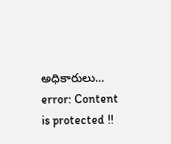అధికారులు...
error: Content is protected !!